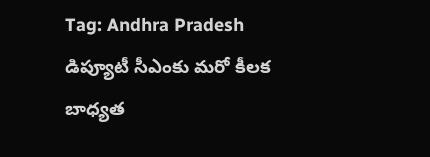Tag: Andhra Pradesh
డిప్యూటీ సీఎంకు మరో కీలక బాధ్యత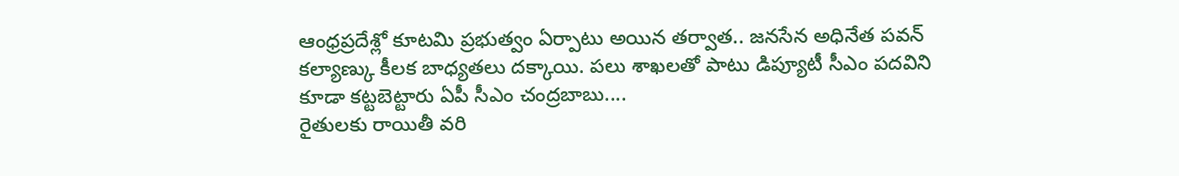ఆంధ్రప్రదేశ్లో కూటమి ప్రభుత్వం ఏర్పాటు అయిన తర్వాత.. జనసేన అధినేత పవన్ కల్యాణ్కు కీలక బాధ్యతలు దక్కాయి. పలు శాఖలతో పాటు డిప్యూటీ సీఎం పదవిని కూడా కట్టబెట్టారు ఏపీ సీఎం చంద్రబాబు....
రైతులకు రాయితీ వరి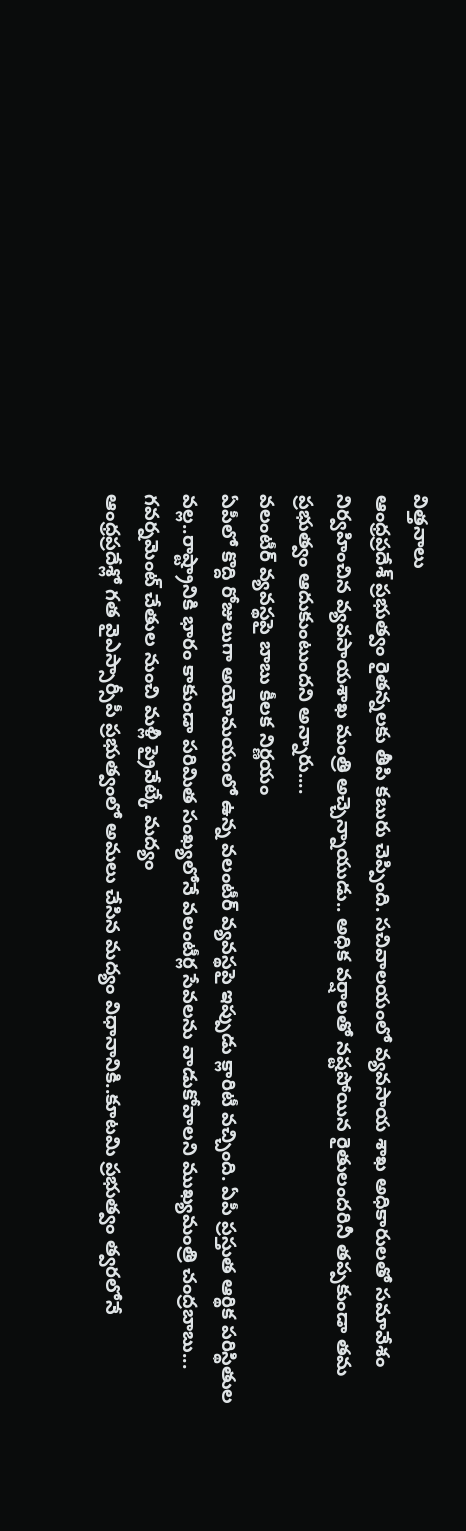విత్తనాలు
ఆంధ్రప్రదేశ్ ప్రభుత్వం రైతన్నలకు తీపి కబురు చెప్పింది. సచివాలయంలో వ్యవసాయ శాఖ అధికారులతో సమావేశం నిర్వహించిన వ్యవసాయశాఖ మంత్రి అచ్చెన్నాయుడు.. అధిక వర్షాలతో నష్టపోయిన రైతులందరినీ తప్పకుండా తమ ప్రభుత్వం ఆదుకుంటుందని అన్నారు....
వలంటీర్ వ్యవస్థపై బాబు కీలక నిర్ణయం
ఏపీలో కొద్ది రోజులుగా అయోమయంలో ఉన్న వలంటీర్ వ్యవస్థపై ఇప్పుడు క్లారిటీ వచ్చింది. ఏపీ ప్రస్తుత ఆర్థిక పరిస్థితుల వల్ల..రాష్ట్రానికి భారం కాకుండా పరిమిత సంఖ్యలోనే వలంటీర్ల సేవలను వాడుకోవాలని ముఖ్యమంత్రి చంద్రబాబు...
గవర్నమెంట్ చేతుల నుంచి మళ్లీ ప్రైవేట్కే మద్యం
ఆంధ్రప్రదేశ్లో గత వైఎస్సార్సీపీ ప్రభుత్వంలో అమలు చేసిన మద్యం విధానానికి..కూటమి ప్రభుత్వం త్వరలోనే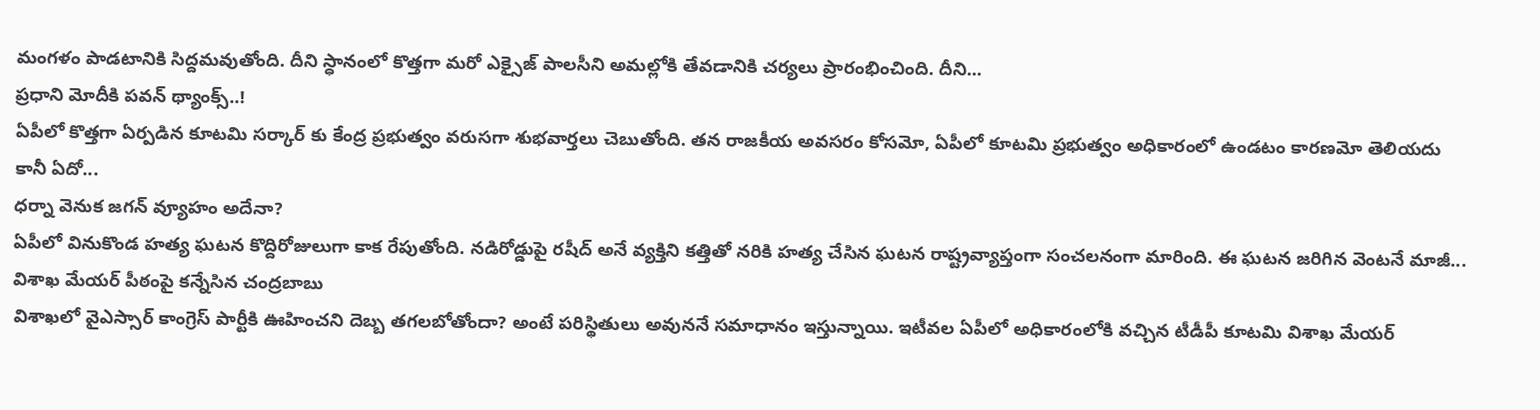మంగళం పాడటానికి సిద్దమవుతోంది. దీని స్ధానంలో కొత్తగా మరో ఎక్సైజ్ పాలసీని అమల్లోకి తేవడానికి చర్యలు ప్రారంభించింది. దీని...
ప్రధాని మోదీకి పవన్ థ్యాంక్స్..!
ఏపీలో కొత్తగా ఏర్పడిన కూటమి సర్కార్ కు కేంద్ర ప్రభుత్వం వరుసగా శుభవార్తలు చెబుతోంది. తన రాజకీయ అవసరం కోసమో, ఏపీలో కూటమి ప్రభుత్వం అధికారంలో ఉండటం కారణమో తెలియదు కానీ ఏదో...
ధర్నా వెనుక జగన్ వ్యూహం అదేనా?
ఏపీలో వినుకొండ హత్య ఘటన కొద్దిరోజులుగా కాక రేపుతోంది. నడిరోడ్డుపై రషీద్ అనే వ్యక్తిని కత్తితో నరికి హత్య చేసిన ఘటన రాష్ట్రవ్యాప్తంగా సంచలనంగా మారింది. ఈ ఘటన జరిగిన వెంటనే మాజీ...
విశాఖ మేయర్ పీఠంపై కన్నేసిన చంద్రబాబు
విశాఖలో వైఎస్సార్ కాంగ్రెస్ పార్టీకి ఊహించని దెబ్బ తగలబోతోందా? అంటే పరిస్థితులు అవుననే సమాధానం ఇస్తున్నాయి. ఇటీవల ఏపీలో అధికారంలోకి వచ్చిన టీడీపీ కూటమి విశాఖ మేయర్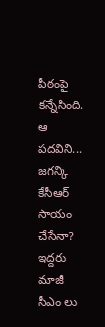పీఠంపై కన్నేసింది. ఆ పదవిని...
జగన్కి కేసీఆర్ సాయం చేసేనా?
ఇద్దరు మాజీ సీఎం లు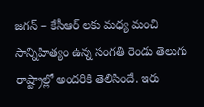జగన్ – కేసీఆర్ లకు మధ్య మంచి సాన్నిహిత్యం ఉన్న సంగతి రెండు తెలుగు రాష్ట్రాల్లో అందరికి తెలిసిందే. ఇరు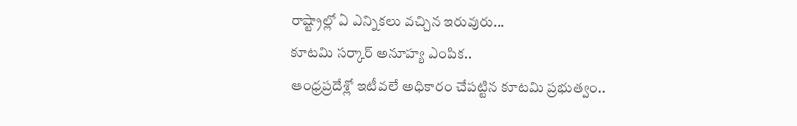రాష్ట్రాల్లో ఏ ఎన్నికలు వచ్చిన ఇరువురు...
కూటమి సర్కార్ అనూహ్య ఎంపిక..
ఆంధ్రప్రదేశ్లో ఇటీవలే అధికారం చేపట్టిన కూటమి ప్రభుత్వం..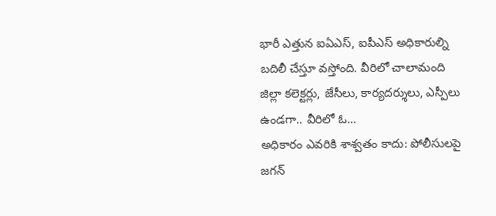భారీ ఎత్తున ఐఏఎస్, ఐపీఎస్ అధికారుల్ని బదిలీ చేస్తూ వస్తోంది. వీరిలో చాలామంది జిల్లా కలెక్టర్లు, జేసీలు, కార్యదర్శులు, ఎస్పీలు ఉండగా.. వీరిలో ఓ...
అధికారం ఎవరికి శాశ్వతం కాదు: పోలీసులపై జగన్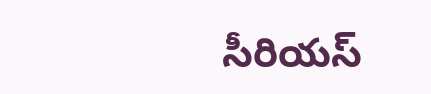సీరియస్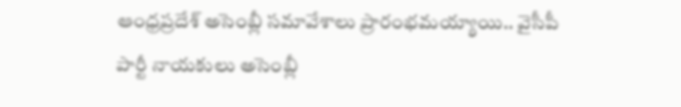ఆంధ్రప్రదేశ్ అసెంబ్లీ సమావేశాలు ప్రారంభమయ్యాయి.. వైసీపీ పార్టీ నాయకులు అసెంబ్లీ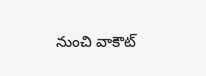నుంచి వాకౌట్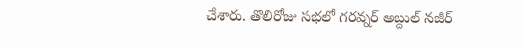చేశారు. తొలిరోజు సభలో గరవ్నర్ అబ్దుల్ నజీర్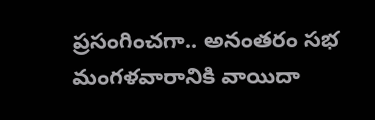ప్రసంగించగా.. అనంతరం సభ మంగళవారానికి వాయిదా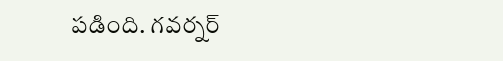పడింది. గవర్నర్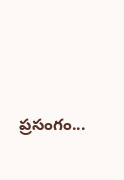ప్రసంగం...